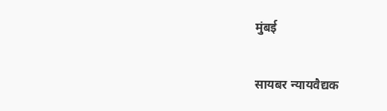मुंबई

सायबर न्यायवैद्यक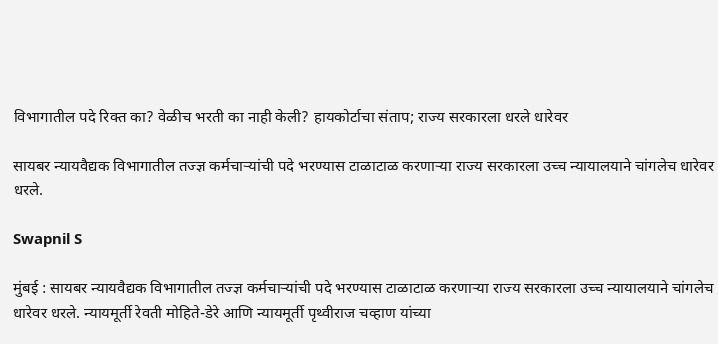विभागातील पदे रिक्त का? वेळीच भरती का नाही केली? हायकोर्टाचा संताप; राज्य सरकारला धरले धारेवर

सायबर न्यायवैद्यक विभागातील तज्ज्ञ कर्मचार्‍यांची पदे भरण्यास टाळाटाळ करणार्‍या राज्य सरकारला उच्च न्यायालयाने चांगलेच धारेवर धरले.

Swapnil S

मुंबई : सायबर न्यायवैद्यक विभागातील तज्ज्ञ कर्मचार्‍यांची पदे भरण्यास टाळाटाळ करणार्‍या राज्य सरकारला उच्च न्यायालयाने चांगलेच धारेवर धरले. न्यायमूर्ती रेवती मोहिते-डेरे आणि न्यायमूर्ती पृथ्वीराज चव्हाण यांच्या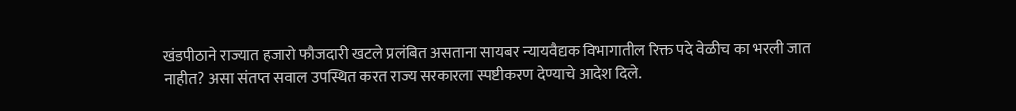खंडपीठाने राज्यात हजारो फौजदारी खटले प्रलंबित असताना सायबर न्यायवैद्यक विभागातील रिक्त पदे वेळीच का भरली जात नाहीत? असा संतप्त सवाल उपस्थित करत राज्य सरकारला स्पष्टीकरण देण्याचे आदेश दिले.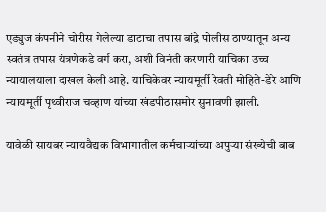एड्युज कंपनीने चोरीस गेलेल्या डाटाचा तपास बांद्रे पोलीस ठाण्यातून अन्य स्वतंत्र तपास यंत्रणेकडे वर्ग करा, अशी विनंती करणारी याचिका उच्च न्यायालयाला दाखल केली आहे. याचिकेवर न्यायमूर्ती रेवती मोहिते-डेरे आणि न्यायमूर्ती पृथ्वीराज चव्हाण यांच्या खंडपीठासमोर सुनावणी झाली.

यावेळी सायबर न्यायवैद्यक विभागातील कर्मचार्‍यांच्या अपुर्‍या संख्येची बाब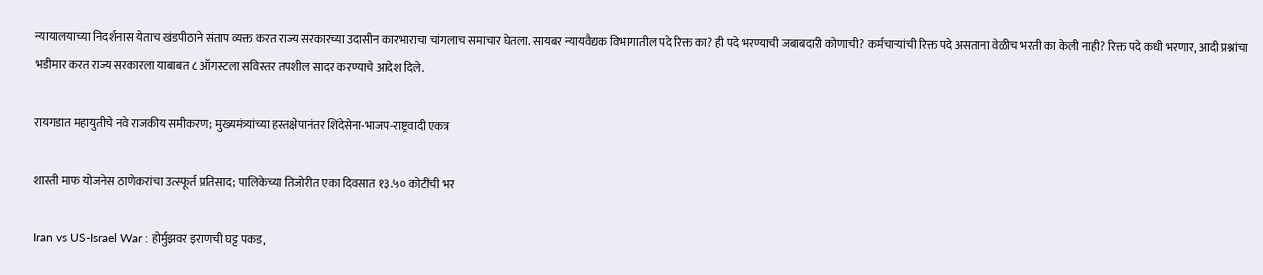न्यायालयाच्या निदर्शनास येताच खंडपीठाने संताप व्यक्त करत राज्य सरकारच्या उदासीन कारभाराचा चांगलाच समाचार घेतला. सायबर न्यायवैद्यक विभागातील पदे रिक्त का? ही पदे भरण्याची जबाबदारी कोणाची? कर्मचार्‍यांची रिक्त पदे असताना वेळीच भरती का केली नाही? रिक्त पदे कधी भरणार, आदी प्रश्नांचा भडीमार करत राज्य सरकारला याबाबत ८ ऑगस्टला सविस्तर तपशील सादर करण्याचे आदेश दिले.

रायगडात महायुतीचे नवे राजकीय समीकरण; मुख्यमंत्र्यांच्या हस्तक्षेपानंतर शिंदेसेना-भाजप-राष्ट्रवादी एकत्र

शास्ती माफ योजनेस ठाणेकरांचा उत्स्फूर्त प्रतिसाद; पालिकेच्या तिजोरीत एका दिवसात १३.५० कोटींची भर

Iran vs US-Israel War : होर्मुझवर इराणची घट्ट पकड,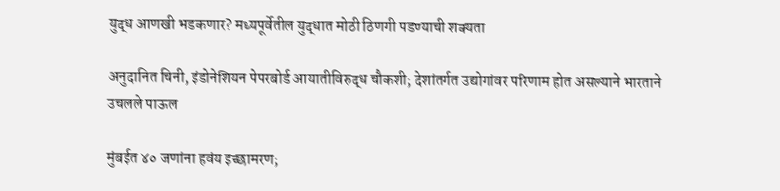युद्ध आणखी भडकणार? मध्यपूर्वेतील युद्धात मोठी ठिणगी पडण्याची शक्यता

अनुदानित चिनी, इंडोनेशियन पेपरबोर्ड आयातीविरुद्ध चौकशी; देशांतर्गत उद्योगांवर परिणाम होत असल्याने भारताने उचलले पाऊल

मुंबईत ४० जणांना हवंय इच्छामरण;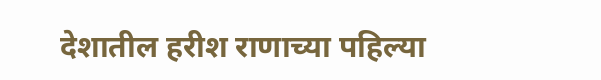देशातील हरीश राणाच्या पहिल्या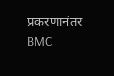प्रकरणानंतर BMC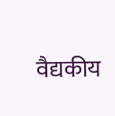वैद्यकीय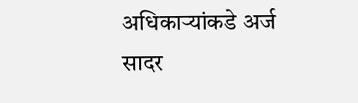अधिकाऱ्यांकडे अर्ज सादर